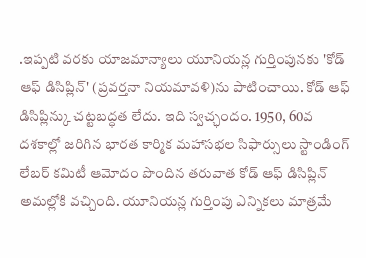.ఇప్పటి వరకు యాజమాన్యాలు యూనియన్ల గుర్తింపునకు 'కోడ్ ఆఫ్ డిసిప్లిన్' (ప్రవర్తనా నియమావళి)ను పాటించాయి. కోడ్ ఆఫ్ డిసిప్లిన్కు చట్టబద్ధత లేదు. ఇది స్వచ్ఛందం. 1950, 60వ దశకాల్లో జరిగిన భారత కార్మిక మహాసభల సిఫార్సులు స్టాండింగ్ లేబర్ కమిటీ ఆమోదం పొందిన తరువాత కోడ్ ఆఫ్ డిసిప్లిన్ అమల్లోకి వచ్చింది. యూనియన్ల గుర్తింపు ఎన్నికలు మాత్రమే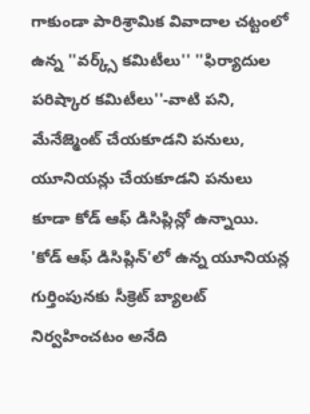గాకుండా పారిశ్రామిక వివాదాల చట్టంలో ఉన్న ''వర్క్స్ కమిటీలు'' ''ఫిర్యాదుల పరిష్కార కమిటీలు''-వాటి పని, మేనేజ్మెంట్ చేయకూడని పనులు, యూనియన్లు చేయకూడని పనులు కూడా కోడ్ ఆఫ్ డిసిప్లిన్లో ఉన్నాయి.
'కోడ్ ఆఫ్ డిసిప్లిన్'లో ఉన్న యూనియన్ల గుర్తింపునకు సీక్రెట్ బ్యాలట్ నిర్వహించటం అనేది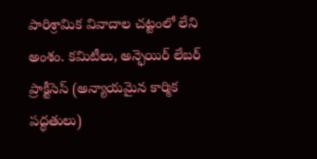పారిశ్రామిక వివాదాల చట్టంలో లేని అంశం. కమిటీలు, అన్ఫెయిర్ లేబర్ ప్రాక్టీసెస్ (అన్యాయమైన కార్మిక పద్ధతులు)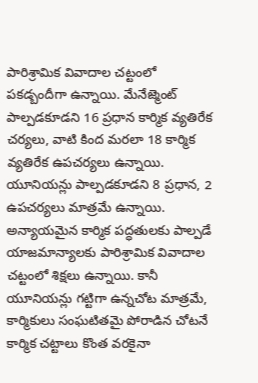పారిశ్రామిక వివాదాల చట్టంలో పకడ్బందీగా ఉన్నాయి. మేనేజ్మెంట్ పాల్పడకూడని 16 ప్రధాన కార్మిక వ్యతిరేక చర్యలు, వాటి కింద మరలా 18 కార్మిక వ్యతిరేక ఉపచర్యలు ఉన్నాయి. యూనియన్లు పాల్పడకూడని 8 ప్రధాన, 2 ఉపచర్యలు మాత్రమే ఉన్నాయి. అన్యాయమైన కార్మిక పద్ధతులకు పాల్పడే యాజమాన్యాలకు పారిశ్రామిక వివాదాల చట్టంలో శిక్షలు ఉన్నాయి. కానీ యూనియన్లు గట్టిగా ఉన్నచోట మాత్రమే, కార్మికులు సంఘటితమై పోరాడిన చోటనే కార్మిక చట్టాలు కొంత వరకైనా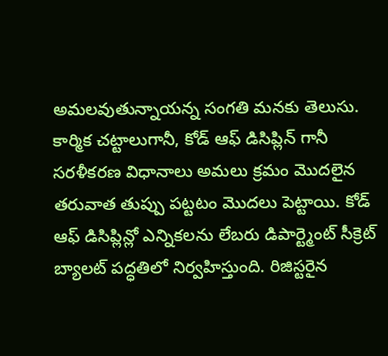అమలవుతున్నాయన్న సంగతి మనకు తెలుసు.
కార్మిక చట్టాలుగానీ, కోడ్ ఆఫ్ డిసిప్లిన్ గానీ సరళీకరణ విధానాలు అమలు క్రమం మొదలైన తరువాత తుప్పు పట్టటం మొదలు పెట్టాయి. కోడ్ ఆఫ్ డిసిప్లిన్లో ఎన్నికలను లేబరు డిపార్ట్మెంట్ సీక్రెట్ బ్యాలట్ పద్ధతిలో నిర్వహిస్తుంది. రిజిస్టరైన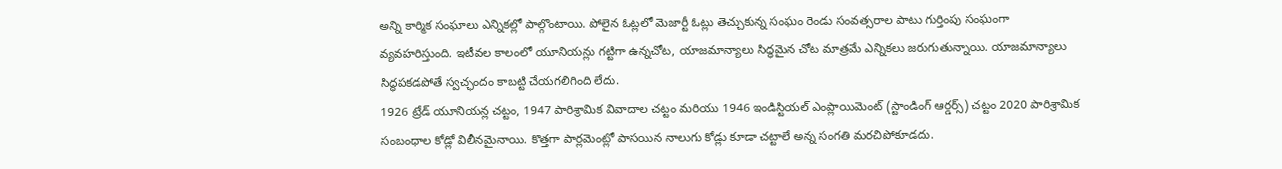అన్ని కార్మిక సంఘాలు ఎన్నికల్లో పాల్గొంటాయి. పోలైన ఓట్లలో మెజార్టీ ఓట్లు తెచ్చుకున్న సంఘం రెండు సంవత్సరాల పాటు గుర్తింపు సంఘంగా వ్యవహరిస్తుంది. ఇటీవల కాలంలో యూనియన్లు గట్టిగా ఉన్నచోట, యాజమాన్యాలు సిద్ధమైన చోట మాత్రమే ఎన్నికలు జరుగుతున్నాయి. యాజమాన్యాలు సిద్ధపకడపోతే స్వచ్ఛందం కాబట్టి చేయగలిగింది లేదు.
1926 ట్రేడ్ యూనియన్ల చట్టం, 1947 పారిశ్రామిక వివాదాల చట్టం మరియు 1946 ఇండిస్టియల్ ఎంప్లాయిమెంట్ (స్టాండింగ్ ఆర్డర్స్) చట్టం 2020 పారిశ్రామిక సంబంధాల కోడ్లో విలీనమైనాయి. కొత్తగా పార్లమెంట్లో పాసయిన నాలుగు కోడ్లు కూడా చట్టాలే అన్న సంగతి మరచిపోకూడదు.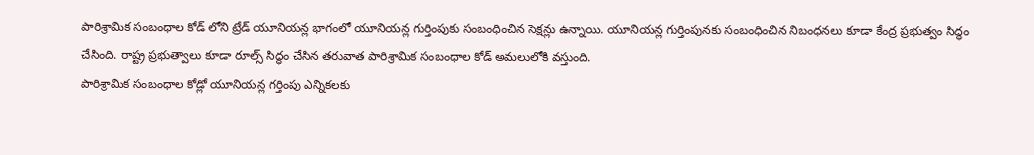పారిశ్రామిక సంబంధాల కోడ్ లోని ట్రేడ్ యూనియన్ల భాగంలో యూనియన్ల గుర్తింపుకు సంబంధించిన సెక్షన్లు ఉన్నాయి. యూనియన్ల గుర్తింపునకు సంబంధించిన నిబంధనలు కూడా కేంద్ర ప్రభుత్వం సిద్ధం చేసింది. రాష్ట్ర ప్రభుత్వాలు కూడా రూల్స్ సిద్ధం చేసిన తరువాత పారిశ్రామిక సంబంధాల కోడ్ అమలులోకి వస్తుంది.
పారిశ్రామిక సంబంధాల కోడ్లో యూనియన్ల గర్తింపు ఎన్నికలకు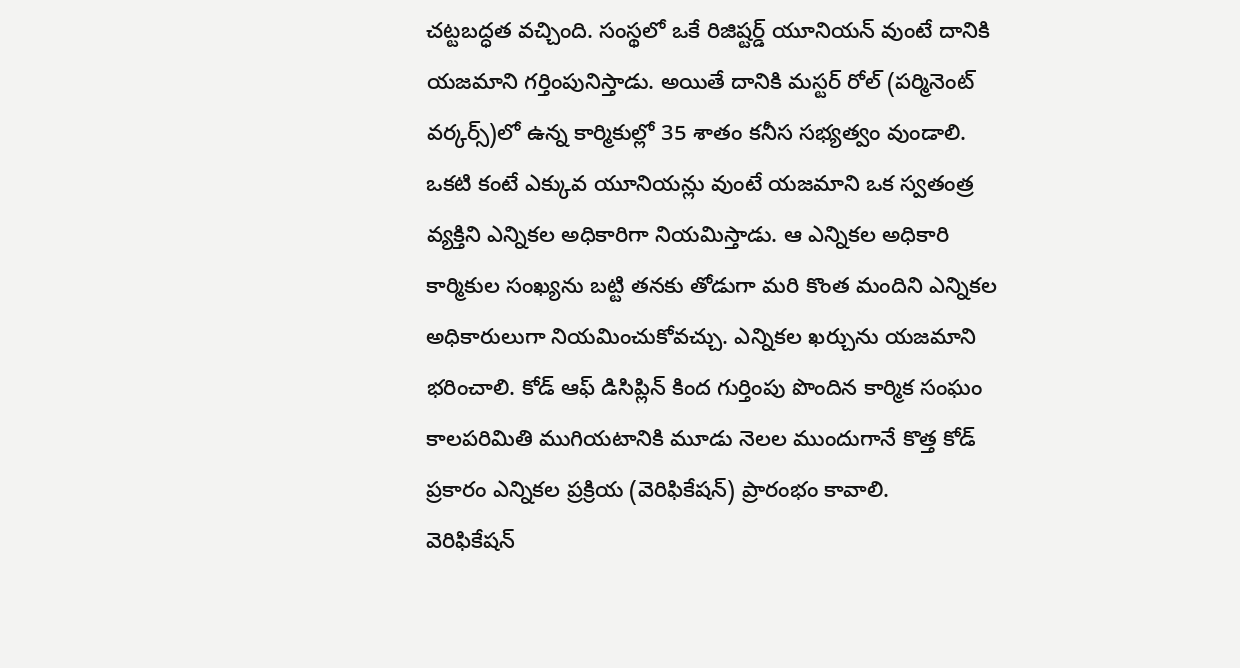చట్టబద్ధత వచ్చింది. సంస్థలో ఒకే రిజిష్టర్డ్ యూనియన్ వుంటే దానికి యజమాని గర్తింపునిస్తాడు. అయితే దానికి మస్టర్ రోల్ (పర్మినెంట్ వర్కర్స్)లో ఉన్న కార్మికుల్లో 35 శాతం కనీస సభ్యత్వం వుండాలి. ఒకటి కంటే ఎక్కువ యూనియన్లు వుంటే యజమాని ఒక స్వతంత్ర వ్యక్తిని ఎన్నికల అధికారిగా నియమిస్తాడు. ఆ ఎన్నికల అధికారి కార్మికుల సంఖ్యను బట్టి తనకు తోడుగా మరి కొంత మందిని ఎన్నికల అధికారులుగా నియమించుకోవచ్చు. ఎన్నికల ఖర్చును యజమాని భరించాలి. కోడ్ ఆఫ్ డిసిప్లిన్ కింద గుర్తింపు పొందిన కార్మిక సంఘం కాలపరిమితి ముగియటానికి మూడు నెలల ముందుగానే కొత్త కోడ్ ప్రకారం ఎన్నికల ప్రక్రియ (వెరిఫికేషన్) ప్రారంభం కావాలి.
వెరిఫికేషన్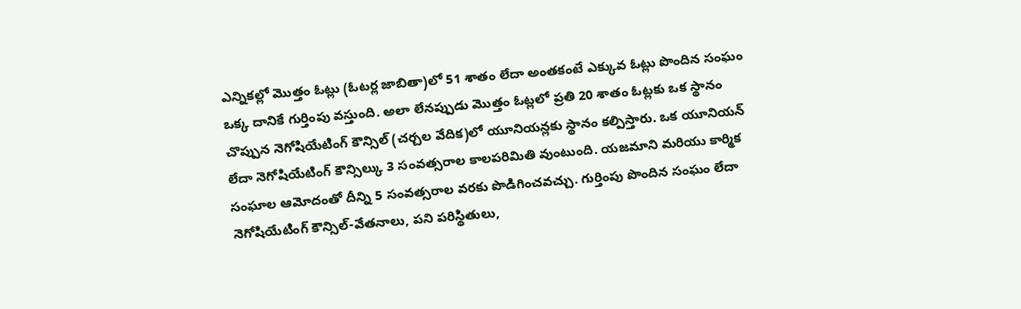ఎన్నికల్లో మొత్తం ఓట్లు (ఓటర్ల జాబితా)లో 51 శాతం లేదా అంతకంటే ఎక్కువ ఓట్లు పొందిన సంఘం ఒక్క దానికే గుర్తింపు వస్తుంది. అలా లేనప్పుడు మొత్తం ఓట్లలో ప్రతి 20 శాతం ఓట్లకు ఒక స్థానం చొప్పున నెగోషియేటింగ్ కౌన్సిల్ (చర్చల వేదిక)లో యూనియన్లకు స్థానం కల్పిస్తారు. ఒక యూనియన్ లేదా నెగోషియేటింగ్ కౌన్సిల్కు 3 సంవత్సరాల కాలపరిమితి వుంటుంది. యజమాని మరియు కార్మిక సంఘాల ఆమోదంతో దీన్ని 5 సంవత్సరాల వరకు పొడిగించవచ్చు. గుర్తింపు పొందిన సంఘం లేదా నెగోషియేటింగ్ కౌన్సిల్-వేతనాలు, పని పరిస్థితులు,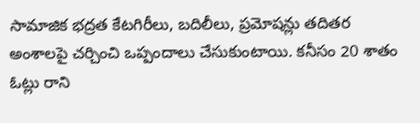సామాజిక భద్రత కేటగిరీలు, బదిలీలు, ప్రమోషన్లు తదితర అంశాలపై చర్చించి ఒప్పందాలు చేసుకుంటాయి. కనీసం 20 శాతం ఓట్లు రాని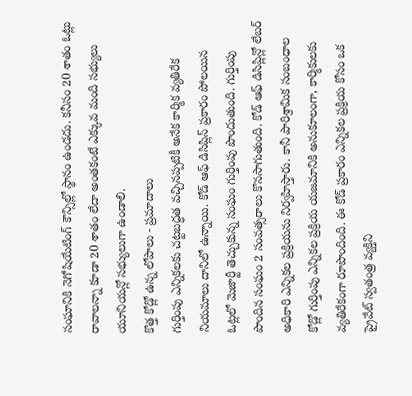సంఘానికి నెగోషియేటింగ్ కౌన్సిల్లో స్థానం ఉండదు. కనీసం 20 శాతం ఓట్లు రావాలన్నా కూడా 20 శాతం లేదా అంతకంటే ఎక్కువ మంది సభ్యులు యూనియన్లో సభ్యులుగా ఉండాలి.
కొత్త కోడ్లో ఉన్న లోపాలు - ప్రమాదాలు
గుర్తింపు ఎన్నికలకు చట్టబద్ధత వచ్చినప్పటికీ అనేక కార్మిక వ్యతిరేక నియమాలు దానిలో ఉన్నాయి. కోడ్ ఆఫ్ డిసిప్లిన్ ప్రకారం పోలయిన ఓట్లలో మెజార్టీ తెచ్చుకున్న సంఘం గుర్తింపు పొందుతుంది. గుర్తింపు పొందిన సంఘం 2 సంవత్సరాలు కొనసాగుతుంది. కోడ్ ఆఫ్ డిసిప్లిన్లో లేబర్ అధికారి ఎన్నికల ప్రక్రియను నిర్వహిస్తారు. కానీ పారిశ్రామిక సంబంధాల కోడ్లో గుర్తింపు ఎన్నికల ప్రక్రియ యజమానికి అనుకూలంగా, కార్మికులకు వ్యతిరేకంగా రూపొందింది. ఈ కోడ్ ప్రకారం ఎన్నికల ప్రక్రియ కోసం ఒక ప్రైవేట్ స్వతంత్ర వ్యక్తిని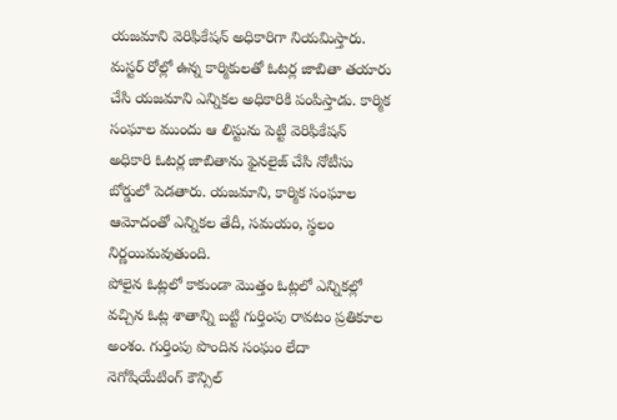యజమాని వెరిఫికేషన్ అధికారిగా నియమిస్తారు.
మస్టర్ రోల్లో ఉన్న కార్మికులతో ఓటర్ల జాబితా తయారు చేసి యజమాని ఎన్నికల అధికారికి పంపిస్తాడు. కార్మిక సంఘాల ముందు ఆ లిస్టును పెట్టి వెరిఫికేషన్ అధికారి ఓటర్ల జాబితాను ఫైనలైజ్ చేసి నోటీసు బోర్డులో పెడతారు. యజమాని, కార్మిక సంఘాల ఆమోదంతో ఎన్నికల తేదీ, సమయం, స్థలం నిర్ణయిమవుతుంది.
పోలైన ఓట్లలో కాకుండా మొత్తం ఓట్లలో ఎన్నికల్లో వచ్చిన ఓట్ల శాతాన్ని బట్టి గుర్తింపు రావటం ప్రతికూల అంశం. గుర్తింపు పొందిన సంఘం లేదా నెగోషియేటింగ్ కౌన్సిల్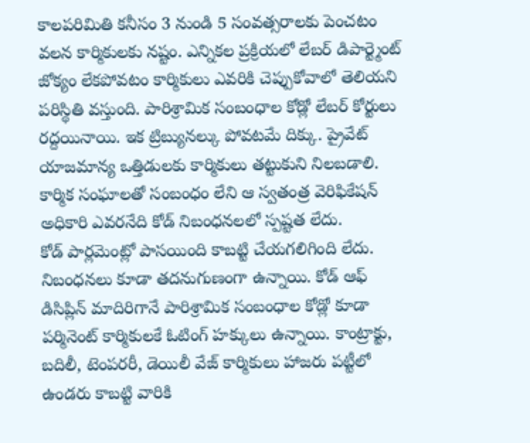కాలపరిమితి కనీసం 3 నుండి 5 సంవత్సరాలకు పెంచటం వలన కార్మికులకు నష్టం. ఎన్నికల ప్రక్రియలో లేబర్ డిపార్ట్మెంట్ జోక్యం లేకపోవటం కార్మికులు ఎవరికి చెప్పుకోవాలో తెలియని పరిస్థితి వస్తుంది. పారిశ్రామిక సంబంధాల కోడ్లో లేబర్ కోర్టులు రద్దయినాయి. ఇక ట్రిబ్యునల్కు పోవటమే దిక్కు. ప్రైవేట్ యాజమాన్య ఒత్తిడులకు కార్మికులు తట్టుకుని నిలబడాలి. కార్మిక సంఘాలతో సంబంధం లేని ఆ స్వతంత్ర వెరిఫికేషన్ అధికారి ఎవరనేది కోడ్ నిబంధనలలో స్పష్టత లేదు.
కోడ్ పార్లమెంట్లో పాసయింది కాబట్టి చేయగలిగింది లేదు. నిబంధనలు కూడా తదనుగుణంగా ఉన్నాయి. కోడ్ ఆఫ్ డిసిప్లిన్ మాదిరిగానే పారిశ్రామిక సంబంధాల కోడ్లో కూడా పర్మినెంట్ కార్మికులకే ఓటింగ్ హక్కులు ఉన్నాయి. కాంట్రాక్టు, బదిలీ, టెంపరరీ, డెయిలీ వేజ్ కార్మికులు హాజరు పట్టీలో ఉండరు కాబట్టి వారికి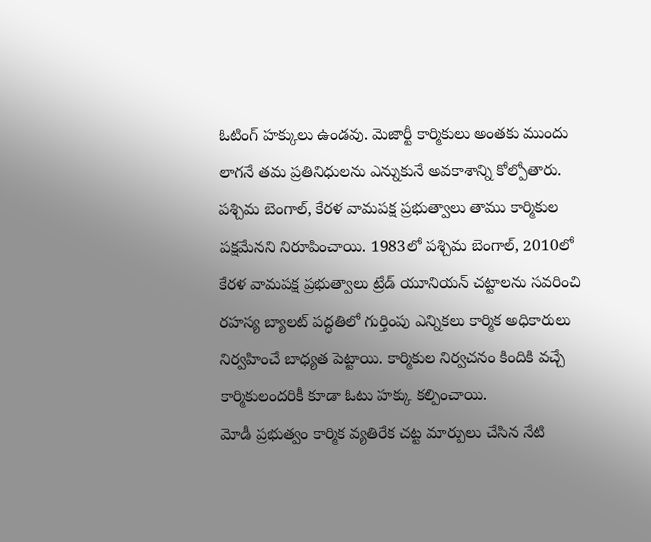ఓటింగ్ హక్కులు ఉండవు. మెజార్టీ కార్మికులు అంతకు ముందు లాగనే తమ ప్రతినిధులను ఎన్నుకునే అవకాశాన్ని కోల్పోతారు.
పశ్చిమ బెంగాల్, కేరళ వామపక్ష ప్రభుత్వాలు తాము కార్మికుల పక్షమేనని నిరూపించాయి. 1983లో పశ్చిమ బెంగాల్, 2010లో కేరళ వామపక్ష ప్రభుత్వాలు ట్రేడ్ యూనియన్ చట్టాలను సవరించి రహస్య బ్యాలట్ పద్ధతిలో గుర్తింపు ఎన్నికలు కార్మిక అధికారులు నిర్వహించే బాధ్యత పెట్టాయి. కార్మికుల నిర్వచనం కిందికి వచ్చే కార్మికులందరికీ కూడా ఓటు హక్కు కల్పించాయి.
మోడీ ప్రభుత్వం కార్మిక వ్యతిరేక చట్ట మార్పులు చేసిన నేటి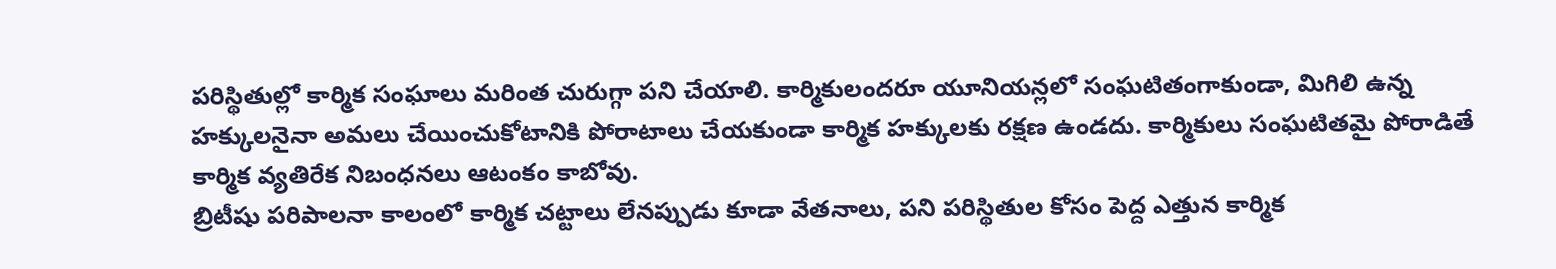పరిస్థితుల్లో కార్మిక సంఘాలు మరింత చురుగ్గా పని చేయాలి. కార్మికులందరూ యూనియన్లలో సంఘటితంగాకుండా, మిగిలి ఉన్న హక్కులనైనా అమలు చేయించుకోటానికి పోరాటాలు చేయకుండా కార్మిక హక్కులకు రక్షణ ఉండదు. కార్మికులు సంఘటితమై పోరాడితే కార్మిక వ్యతిరేక నిబంధనలు ఆటంకం కాబోవు.
బ్రిటీషు పరిపాలనా కాలంలో కార్మిక చట్టాలు లేనప్పుడు కూడా వేతనాలు, పని పరిస్థితుల కోసం పెద్ద ఎత్తున కార్మిక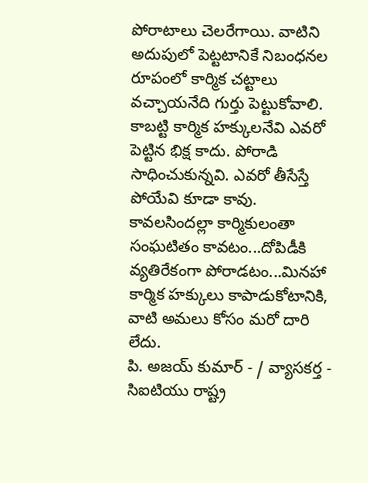పోరాటాలు చెలరేగాయి. వాటిని అదుపులో పెట్టటానికే నిబంధనల రూపంలో కార్మిక చట్టాలు వచ్చాయనేది గుర్తు పెట్టుకోవాలి. కాబట్టి కార్మిక హక్కులనేవి ఎవరో పెట్టిన భిక్ష కాదు. పోరాడి సాధించుకున్నవి. ఎవరో తీసేస్తే పోయేవి కూడా కావు. కావలసిందల్లా కార్మికులంతా సంఘటితం కావటం...దోపిడీకి వ్యతిరేకంగా పోరాడటం...మినహా కార్మిక హక్కులు కాపాడుకోటానికి, వాటి అమలు కోసం మరో దారి లేదు.
పి. అజయ్ కుమార్ - / వ్యాసకర్త - సిఐటియు రాష్ట్ర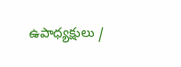ఉపాధ్యక్షులు /